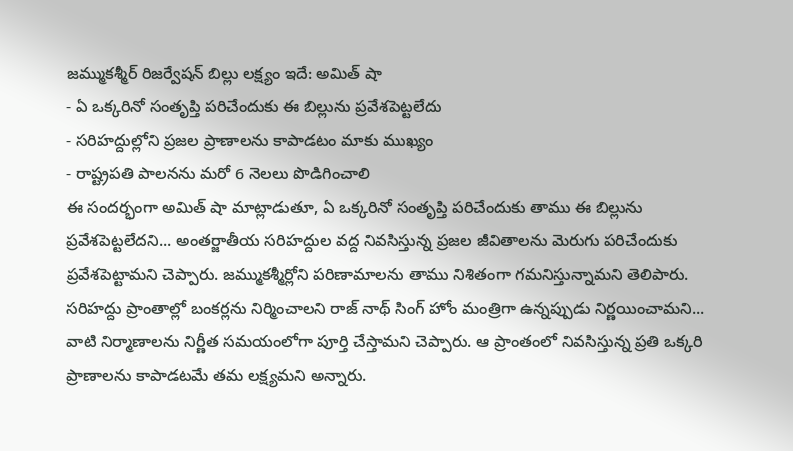జమ్ముకశ్మీర్ రిజర్వేషన్ బిల్లు లక్ష్యం ఇదే: అమిత్ షా
- ఏ ఒక్కరినో సంతృప్తి పరిచేందుకు ఈ బిల్లును ప్రవేశపెట్టలేదు
- సరిహద్దుల్లోని ప్రజల ప్రాణాలను కాపాడటం మాకు ముఖ్యం
- రాష్ట్రపతి పాలనను మరో 6 నెలలు పొడిగించాలి
ఈ సందర్భంగా అమిత్ షా మాట్లాడుతూ, ఏ ఒక్కరినో సంతృప్తి పరిచేందుకు తాము ఈ బిల్లును ప్రవేశపెట్టలేదని... అంతర్జాతీయ సరిహద్దుల వద్ద నివసిస్తున్న ప్రజల జీవితాలను మెరుగు పరిచేందుకు ప్రవేశపెట్టామని చెప్పారు. జమ్ముకశ్మీర్లోని పరిణామాలను తాము నిశితంగా గమనిస్తున్నామని తెలిపారు. సరిహద్దు ప్రాంతాల్లో బంకర్లను నిర్మించాలని రాజ్ నాథ్ సింగ్ హోం మంత్రిగా ఉన్నప్పుడు నిర్ణయించామని... వాటి నిర్మాణాలను నిర్ణీత సమయంలోగా పూర్తి చేస్తామని చెప్పారు. ఆ ప్రాంతంలో నివసిస్తున్న ప్రతి ఒక్కరి ప్రాణాలను కాపాడటమే తమ లక్ష్యమని అన్నారు.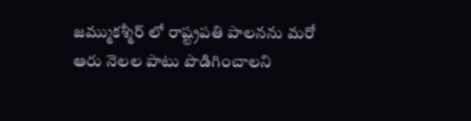జమ్ముకశ్మీర్ లో రాష్ట్రపతి పాలనను మరో ఆరు నెలల పాటు పొడిగించాలని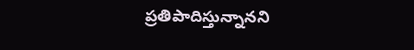ప్రతిపాదిస్తున్నానని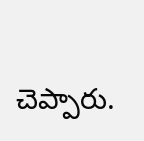చెప్పారు.